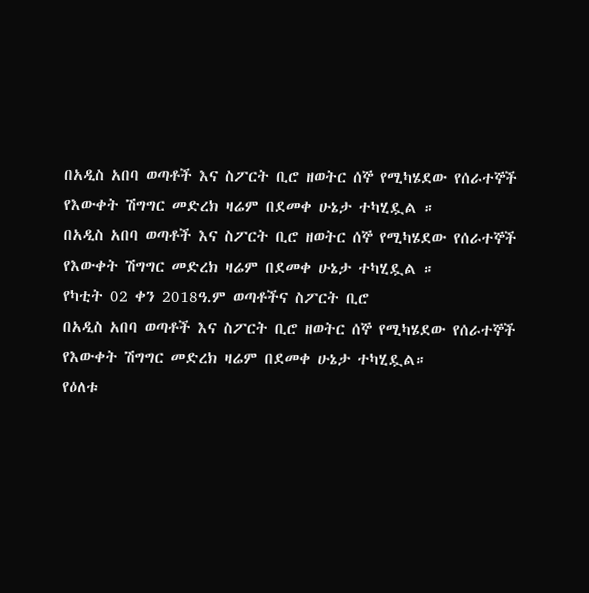በአዲስ አበባ ወጣቶች እና ስፖርት ቢሮ ዘወትር ሰኞ የሚካሄደው የሰራተኞች የእውቀት ሽግግር መድረክ ዛሬም በደመቀ ሁኔታ ተካሂዷል ።
በአዲስ አበባ ወጣቶች እና ስፖርት ቢሮ ዘወትር ሰኞ የሚካሄደው የሰራተኞች የእውቀት ሽግግር መድረክ ዛሬም በደመቀ ሁኔታ ተካሂዷል ።
የካቲት 02 ቀን 2018ዓ.ም ወጣቶችና ስፖርት ቢሮ
በአዲስ አበባ ወጣቶች እና ስፖርት ቢሮ ዘወትር ሰኞ የሚካሄደው የሰራተኞች የእውቀት ሽግግር መድረክ ዛሬም በደመቀ ሁኔታ ተካሂዷል።
የዕለቱ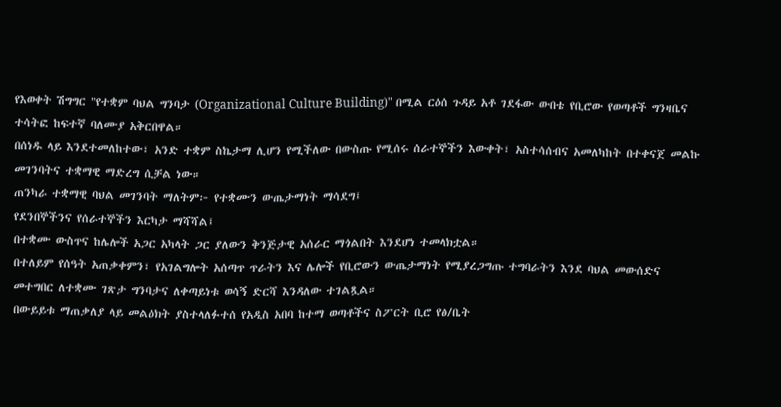የእወቀት ሽግግር "የተቋም ባህል ግንባታ (Organizational Culture Building)" በሚል ርዕሰ ጉዳይ አቶ ገደፋው ውበቴ የቢሮው የወጣቶች ግንዛቤና ተሳትፎ ከፍተኛ ባለሙያ አቅርበዋል።
በሰነዱ ላይ እንደተመለከተው፣ አንድ ተቋም ስኬታማ ሊሆን የሚችለው በውስጡ የሚሰሩ ሰራተኞችን እውቀት፣ አስተሳሰብና አመለካከት በተቀናጀ መልኩ መገንባትና ተቋማዊ ማድረግ ሲቻል ነው።
ጠንካራ ተቋማዊ ባህል መገንባት ማለትም፦ የተቋሙን ውጤታማነት ማሳደግ፤
የደንበኞችንና የሰራተኞችን እርካታ ማሻሻል፤
በተቋሙ ውስጥና ከሌሎች አጋር አካላት ጋር ያለውን ቅንጅታዊ አሰራር ማጎልበት እንደሆነ ተመላክቷል።
በተለይም የሰዓት አጠቃቀምን፣ የአገልግሎት አሰጣጥ ጥራትን እና ሌሎች የቢሮውን ውጤታማነት የሚያረጋግጡ ተግባራትን እንደ ባህል መውሰድና መተግበር ለተቋሙ ገጽታ ግንባታና ለቀጣይነቱ ወሳኝ ድርሻ እንዳለው ተገልጿል።
በውይይቱ ማጠቃለያ ላይ መልዕክት ያስተላለፉተሰ የአዲስ አበባ ከተማ ወጣቶችና ስፖርት ቢሮ የፅ/ቤት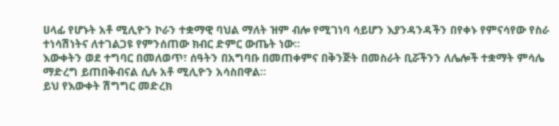ሀላፊ የሆኑት አቶ ሚሊዮን ኮራን ተቋማዊ ባህል ማለት ዝም ብሎ የሚገነባ ሳይሆን እያንዳንዳችን በየቀኑ የምናሳየው የስራ ተነሳሽነትና ለተገልጋዩ የምንሰጠው ክብር ድምር ውጤት ነው።
እውቀትን ወደ ተግባር በመለወጥ፣ ሰዓትን በአግባቡ በመጠቀምና በቅንጅት በመስራት ቢሯችንን ለሌሎች ተቋማት ምሳሌ ማድረግ ይጠበቅብናል ሲሉ አቶ ሚሊዮን አሳስበዋል።
ይህ የእውቀት ሽግግር መድረክ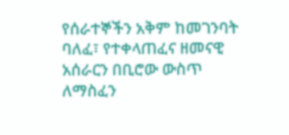የሰራተኞችን አቅም ከመገንባት ባለፈ፣ የተቀላጠፈና ዘመናዊ አሰራርን በቢሮው ውስጥ ለማስፈን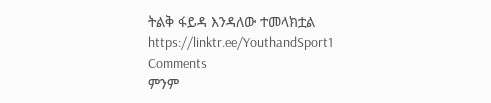ትልቅ ፋይዳ እንዳለው ተመላክቷል
https://linktr.ee/YouthandSport1
Comments
ምንም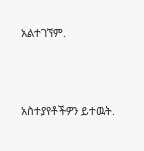አልተገኘም.





አስተያየቶችዎን ይተዉት.